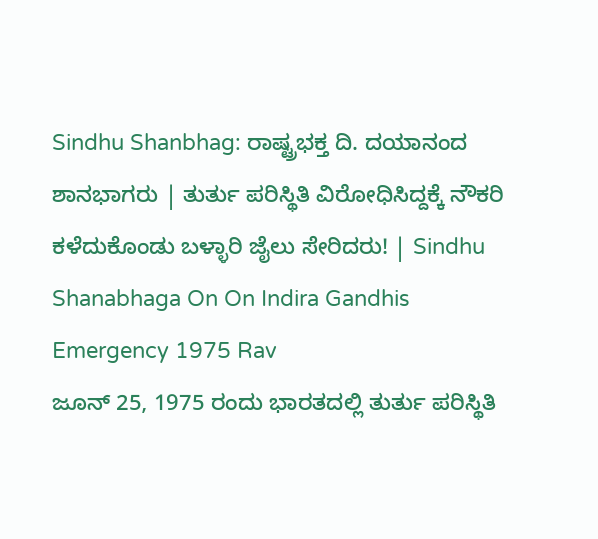Sindhu Shanbhag: ರಾಷ್ಟ್ರಭಕ್ತ ದಿ. ದಯಾನಂದ ಶಾನಭಾಗರು | ತುರ್ತು ಪರಿಸ್ಥಿತಿ ವಿರೋಧಿಸಿದ್ದಕ್ಕೆ ನೌಕರಿ ಕಳೆದುಕೊಂಡು ಬಳ್ಳಾರಿ ಜೈಲು ಸೇರಿದರು! | Sindhu Shanabhaga On On Indira Gandhis Emergency 1975 Rav
ಜೂನ್ 25, 1975 ರಂದು ಭಾರತದಲ್ಲಿ ತುರ್ತು ಪರಿಸ್ಥಿತಿ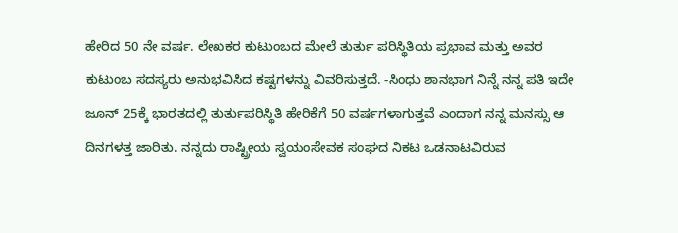ಹೇರಿದ 50 ನೇ ವರ್ಷ. ಲೇಖಕರ ಕುಟುಂಬದ ಮೇಲೆ ತುರ್ತು ಪರಿಸ್ಥಿತಿಯ ಪ್ರಭಾವ ಮತ್ತು ಅವರ ಕುಟುಂಬ ಸದಸ್ಯರು ಅನುಭವಿಸಿದ ಕಷ್ಟಗಳನ್ನು ವಿವರಿಸುತ್ತದೆ. -ಸಿಂಧು ಶಾನಭಾಗ ನಿನ್ನೆ ನನ್ನ ಪತಿ ಇದೇ ಜೂನ್ 25ಕ್ಕೆ ಭಾರತದಲ್ಲಿ ತುರ್ತುಪರಿಸ್ಥಿತಿ ಹೇರಿಕೆಗೆ 50 ವರ್ಷಗಳಾಗುತ್ತವೆ ಎಂದಾಗ ನನ್ನ ಮನಸ್ಸು ಆ ದಿನಗಳತ್ತ ಜಾರಿತು. ನನ್ನದು ರಾಷ್ಟ್ರೀಯ ಸ್ವಯಂಸೇವಕ ಸಂಘದ ನಿಕಟ ಒಡನಾಟವಿರುವ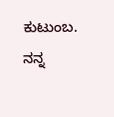ಕುಟುಂಬ. ನನ್ನ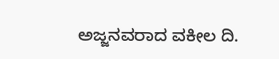ಅಜ್ಜನವರಾದ ವಕೀಲ ದಿ.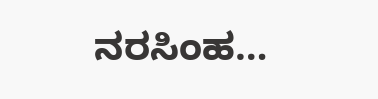ನರಸಿಂಹ…